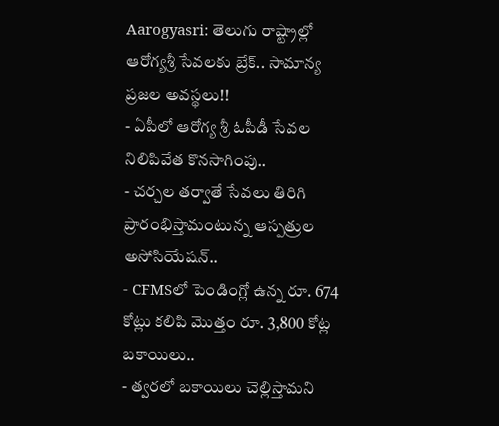Aarogyasri: తెలుగు రాష్ట్రాల్లో ఆరోగ్యశ్రీ సేవలకు బ్రేక్.. సామాన్య ప్రజల అవస్థలు!!
- ఏపీలో ఆరోగ్య శ్రీ ఓపీడీ సేవల నిలిపివేత కొనసాగింపు..
- చర్చల తర్వాతే సేవలు తిరిగి ప్రారంభిస్తామంటున్న ఆస్పత్రుల అసోసియేషన్..
- CFMSలో పెండింగ్లో ఉన్న రూ. 674 కోట్లు కలిపి మొత్తం రూ. 3,800 కోట్ల బకాయిలు..
- త్వరలో బకాయిలు చెల్లిస్తామని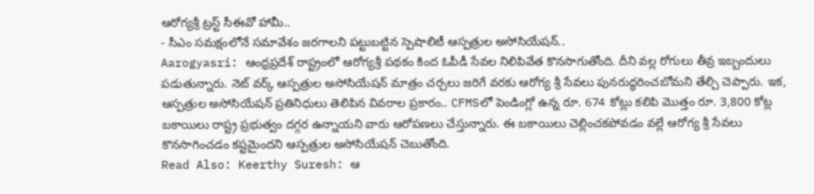ఆరోగ్యశ్రీ ట్రస్ట్ సీఈవో హామీ..
- సీఎం సమక్షంలోనే సమావేశం జరగాలని పట్టుబట్టిన స్పెషాలిటీ ఆస్పత్రుల అసోసియేషన్..
Aarogyasri: ఆంధ్రప్రదేశ్ రాష్ట్రంలో ఆరోగ్యశ్రీ పథకం కింద ఓపీడీ సేవల నిలిపివేత కొనసాగుతోంది. దీని వల్ల రోగులు తీవ్ర ఇబ్బందులు పడుతున్నారు. నెట్ వర్క్ ఆస్పత్రుల అసోసియేషన్ మాత్రం చర్చలు జరిగే వరకు ఆరోగ్య శ్రీ సేవలు పునరుద్ధరించబోమని తేల్చి చెప్పారు. ఇక, ఆస్పత్రుల అసోసియేషన్ ప్రతినిధులు తెలిపిన వివరాల ప్రకారం.. CFMSలో పెండింగ్లో ఉన్న రూ. 674 కోట్లు కలిపి మొత్తం రూ. 3,800 కోట్ల బకాయిలు రాష్ట్ర ప్రభుత్వం దగ్గర ఉన్నాయని వారు ఆరోపణలు చేస్తున్నారు. ఈ బకాయిలు చెల్లించకపోవడం వల్లే ఆరోగ్య శ్రీ సేవలు కొనసాగించడం కష్టమైందని ఆస్పత్రుల అసోసియేషన్ చెబుతోంది.
Read Also: Keerthy Suresh: ఆ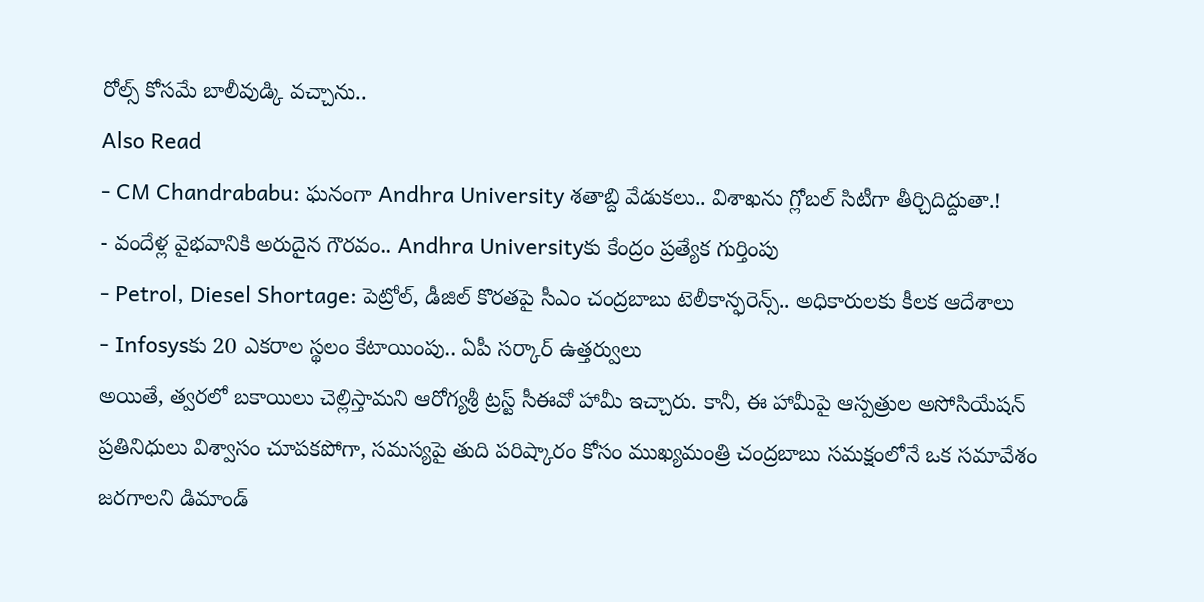రోల్స్ కోసమే బాలీవుడ్కి వచ్చాను..
Also Read
- CM Chandrababu: ఘనంగా Andhra University శతాబ్ది వేడుకలు.. విశాఖను గ్లోబల్ సిటీగా తీర్చిదిద్దుతా.!
- వందేళ్ల వైభవానికి అరుదైన గౌరవం.. Andhra Universityకు కేంద్రం ప్రత్యేక గుర్తింపు
- Petrol, Diesel Shortage: పెట్రోల్, డీజిల్ కొరతపై సీఎం చంద్రబాబు టెలీకాన్ఫరెన్స్.. అధికారులకు కీలక ఆదేశాలు
- Infosysకు 20 ఎకరాల స్థలం కేటాయింపు.. ఏపీ సర్కార్ ఉత్తర్వులు
అయితే, త్వరలో బకాయిలు చెల్లిస్తామని ఆరోగ్యశ్రీ ట్రస్ట్ సీఈవో హామీ ఇచ్చారు. కానీ, ఈ హామీపై ఆస్పత్రుల అసోసియేషన్ ప్రతినిధులు విశ్వాసం చూపకపోగా, సమస్యపై తుది పరిష్కారం కోసం ముఖ్యమంత్రి చంద్రబాబు సమక్షంలోనే ఒక సమావేశం జరగాలని డిమాండ్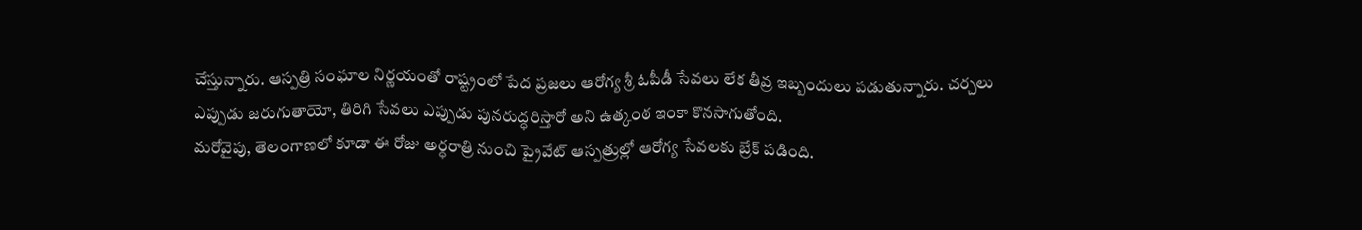చేస్తున్నారు. ఆస్పత్రి సంఘాల నిర్ణయంతో రాష్ట్రంలో పేద ప్రజలు ఆరోగ్య శ్రీ ఓపీడీ సేవలు లేక తీవ్ర ఇబ్బందులు పడుతున్నారు. చర్చలు ఎప్పుడు జరుగుతాయో, తిరిగి సేవలు ఎప్పుడు పునరుద్ధరిస్తారో అని ఉత్కంఠ ఇంకా కొనసాగుతోంది.
మరోవైపు, తెలంగాణలో కూడా ఈ రోజు అర్ధరాత్రి నుంచి ప్రైవేట్ ఆస్పత్రుల్లో ఆరోగ్య సేవలకు బ్రేక్ పడింది.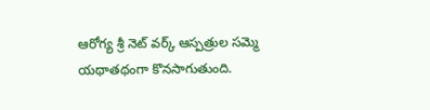ఆరోగ్య శ్రీ నెట్ వర్క్ ఆస్పత్రుల సమ్మె యథాతథంగా కొనసాగుతుంది.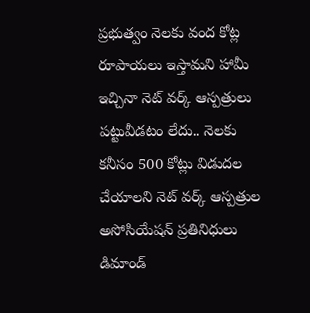ప్రభుత్వం నెలకు వంద కోట్ల రూపాయలు ఇస్తామని హామీ ఇచ్చినా నెట్ వర్క్ ఆస్పత్రులు పట్టువీడటం లేదు.. నెలకు కనీసం 500 కోట్లు విడుదల చేయాలని నెట్ వర్క్ ఆస్పత్రుల అసోసియేషన్ ప్రతినిధులు డిమాండ్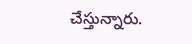చేస్తున్నారు.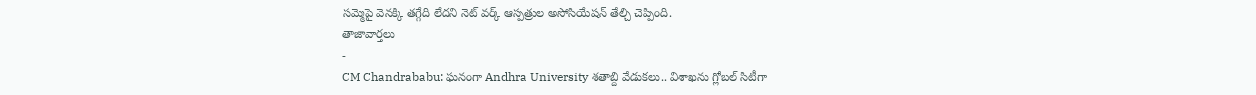సమ్మెపై వెనక్కి తగ్గేది లేదని నెట్ వర్క్ ఆస్పత్రుల అసోసియేషన్ తేల్చి చెప్పింది.
తాజావార్తలు
-
CM Chandrababu: ఘనంగా Andhra University శతాబ్ది వేడుకలు.. విశాఖను గ్లోబల్ సిటీగా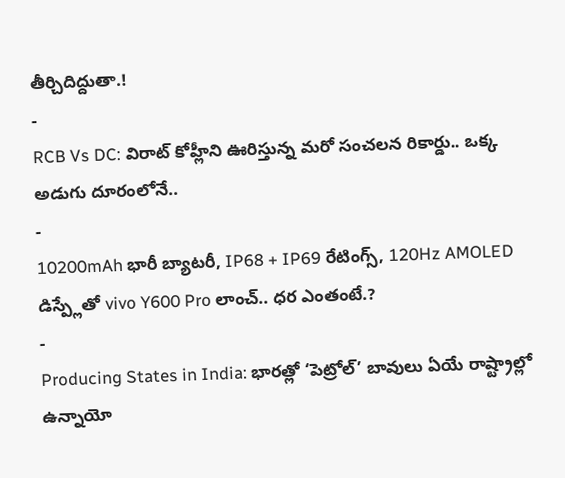తీర్చిదిద్దుతా.!
-
RCB Vs DC: విరాట్ కోహ్లీని ఊరిస్తున్న మరో సంచలన రికార్డు.. ఒక్క అడుగు దూరంలోనే..
-
10200mAh భారీ బ్యాటరీ, IP68 + IP69 రేటింగ్స్, 120Hz AMOLED డిస్ప్లేతో vivo Y600 Pro లాంచ్.. ధర ఎంతంటే.?
-
Producing States in India: భారత్లో ‘పెట్రోల్’ బావులు ఏయే రాష్ట్రాల్లో ఉన్నాయో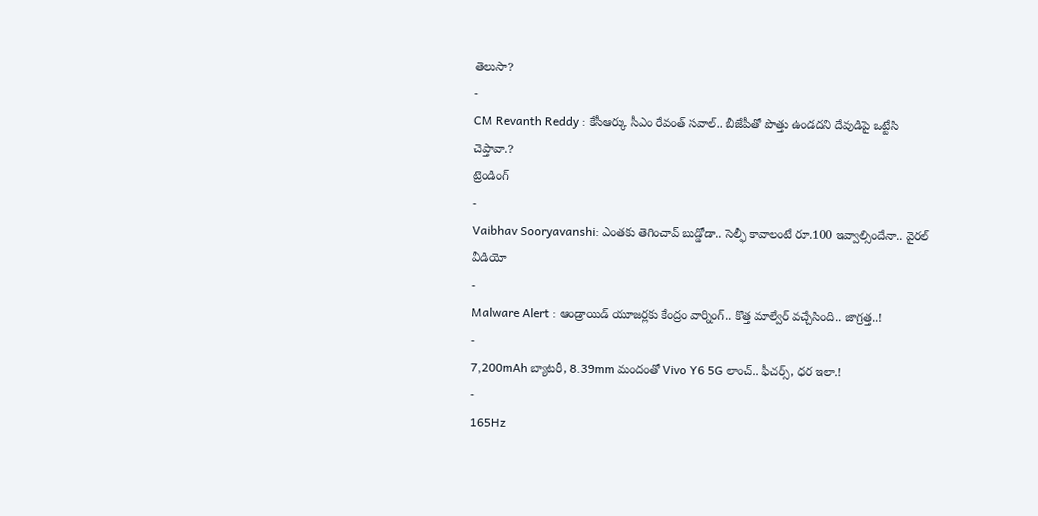తెలుసా?
-
CM Revanth Reddy : కేసీఆర్కు సీఎం రేవంత్ సవాల్.. బీజేపీతో పొత్తు ఉండదని దేవుడిపై ఒట్టేసి చెప్తావా.?
ట్రెండింగ్
-
Vaibhav Sooryavanshi: ఎంతకు తెగించావ్ బుడ్డోడా.. సెల్ఫీ కావాలంటే రూ.100 ఇవ్వాల్సిందేనా.. వైరల్ వీడియో
-
Malware Alert : ఆండ్రాయిడ్ యూజర్లకు కేంద్రం వార్నింగ్.. కొత్త మాల్వేర్ వచ్చేసింది.. జాగ్రత్త..!
-
7,200mAh బ్యాటరీ, 8.39mm మందంతో Vivo Y6 5G లాంచ్.. ఫీచర్స్, ధర ఇలా.!
-
165Hz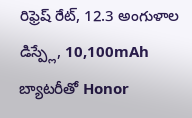రిఫ్రెష్ రేట్, 12.3 అంగుళాల డిస్ప్లే, 10,100mAh బ్యాటరీతో Honor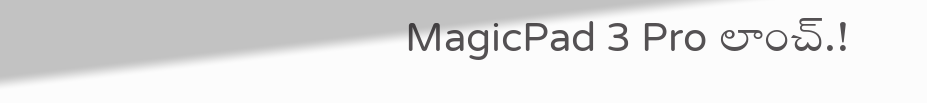MagicPad 3 Pro లాంచ్.!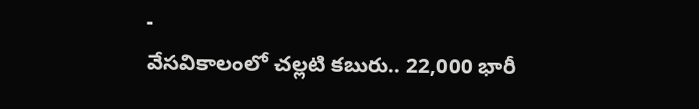-
వేసవికాలంలో చల్లటి కబురు.. 22,000 భారీ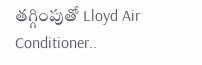తగ్గింపుతో Lloyd Air Conditioner..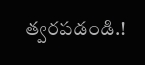త్వరపడండి.!